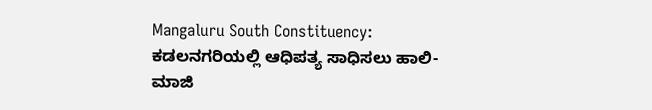Mangaluru South Constituency: ಕಡಲನಗರಿಯಲ್ಲಿ ಆಧಿಪತ್ಯ ಸಾಧಿಸಲು ಹಾಲಿ-ಮಾಜಿ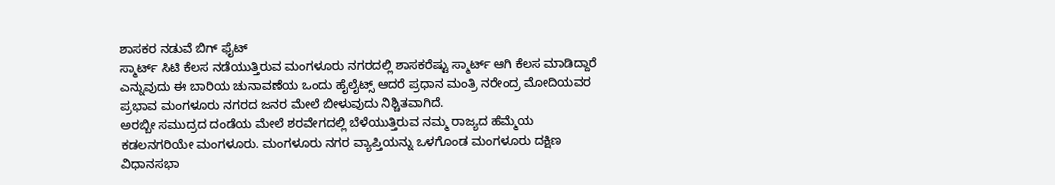ಶಾಸಕರ ನಡುವೆ ಬಿಗ್ ಫೈಟ್
ಸ್ಮಾರ್ಟ್ ಸಿಟಿ ಕೆಲಸ ನಡೆಯುತ್ತಿರುವ ಮಂಗಳೂರು ನಗರದಲ್ಲಿ ಶಾಸಕರೆಷ್ಟು ಸ್ಮಾರ್ಟ್ ಆಗಿ ಕೆಲಸ ಮಾಡಿದ್ದಾರೆ ಎನ್ನುವುದು ಈ ಬಾರಿಯ ಚುನಾವಣೆಯ ಒಂದು ಹೈಲೈಟ್ಸ್ ಆದರೆ ಪ್ರಧಾನ ಮಂತ್ರಿ ನರೇಂದ್ರ ಮೋದಿಯವರ ಪ್ರಭಾವ ಮಂಗಳೂರು ನಗರದ ಜನರ ಮೇಲೆ ಬೀಳುವುದು ನಿಶ್ಚಿತವಾಗಿದೆ.
ಅರಬ್ಬೀ ಸಮುದ್ರದ ದಂಡೆಯ ಮೇಲೆ ಶರವೇಗದಲ್ಲಿ ಬೆಳೆಯುತ್ತಿರುವ ನಮ್ಮ ರಾಜ್ಯದ ಹೆಮ್ಮೆಯ ಕಡಲನಗರಿಯೇ ಮಂಗಳೂರು. ಮಂಗಳೂರು ನಗರ ವ್ಯಾಪ್ತಿಯನ್ನು ಒಳಗೊಂಡ ಮಂಗಳೂರು ದಕ್ಷಿಣ ವಿಧಾನಸಭಾ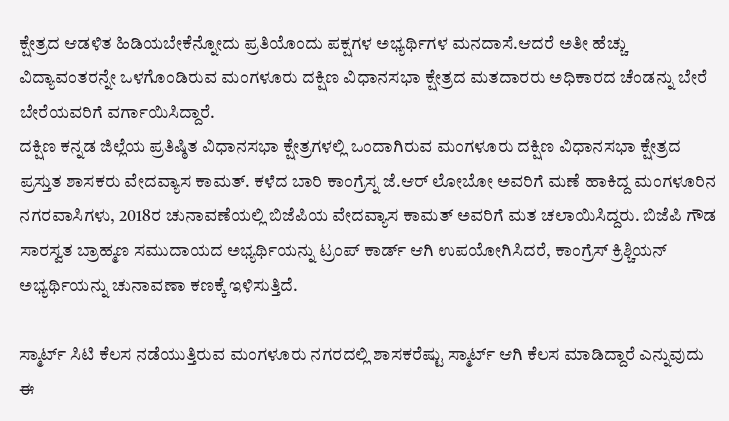ಕ್ಷೇತ್ರದ ಆಡಳಿತ ಹಿಡಿಯಬೇಕೆನ್ನೋದು ಪ್ರತಿಯೊಂದು ಪಕ್ಷಗಳ ಅಭ್ಯರ್ಥಿಗಳ ಮನದಾಸೆ.ಆದರೆ ಅತೀ ಹೆಚ್ಚು ವಿದ್ಯಾವಂತರನ್ನೇ ಒಳಗೊಂಡಿರುವ ಮಂಗಳೂರು ದಕ್ಷಿಣ ವಿಧಾನಸಭಾ ಕ್ಷೇತ್ರದ ಮತದಾರರು ಅಧಿಕಾರದ ಚೆಂಡನ್ನು ಬೇರೆ ಬೇರೆಯವರಿಗೆ ವರ್ಗಾಯಿಸಿದ್ದಾರೆ.
ದಕ್ಷಿಣ ಕನ್ನಡ ಜಿಲ್ಲೆಯ ಪ್ರತಿಷ್ಠಿತ ವಿಧಾನಸಭಾ ಕ್ಷೇತ್ರಗಳಲ್ಲಿ ಒಂದಾಗಿರುವ ಮಂಗಳೂರು ದಕ್ಷಿಣ ವಿಧಾನಸಭಾ ಕ್ಷೇತ್ರದ ಪ್ರಸ್ತುತ ಶಾಸಕರು ವೇದವ್ಯಾಸ ಕಾಮತ್. ಕಳೆದ ಬಾರಿ ಕಾಂಗ್ರೆಸ್ನ ಜೆ.ಆರ್ ಲೋಬೋ ಅವರಿಗೆ ಮಣೆ ಹಾಕಿದ್ದ ಮಂಗಳೂರಿನ ನಗರವಾಸಿಗಳು, 2018ರ ಚುನಾವಣೆಯಲ್ಲಿ ಬಿಜೆಪಿಯ ವೇದವ್ಯಾಸ ಕಾಮತ್ ಅವರಿಗೆ ಮತ ಚಲಾಯಿಸಿದ್ದರು. ಬಿಜೆಪಿ ಗೌಡ ಸಾರಸ್ವತ ಬ್ರಾಹ್ಮಣ ಸಮುದಾಯದ ಅಭ್ಯರ್ಥಿಯನ್ನು ಟ್ರಂಪ್ ಕಾರ್ಡ್ ಆಗಿ ಉಪಯೋಗಿಸಿದರೆ, ಕಾಂಗ್ರೆಸ್ ಕ್ರಿಶ್ಚಿಯನ್ ಅಭ್ಯರ್ಥಿಯನ್ನು ಚುನಾವಣಾ ಕಣಕ್ಕೆ ಇಳಿಸುತ್ತಿದೆ.

ಸ್ಮಾರ್ಟ್ ಸಿಟಿ ಕೆಲಸ ನಡೆಯುತ್ತಿರುವ ಮಂಗಳೂರು ನಗರದಲ್ಲಿ ಶಾಸಕರೆಷ್ಟು ಸ್ಮಾರ್ಟ್ ಆಗಿ ಕೆಲಸ ಮಾಡಿದ್ದಾರೆ ಎನ್ನುವುದು ಈ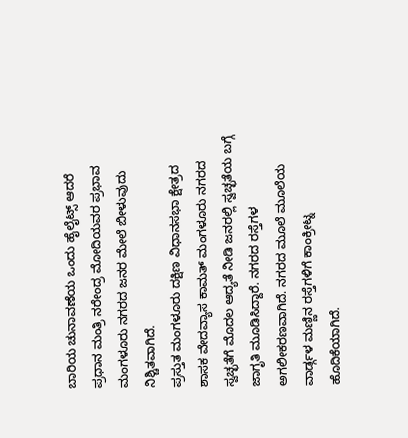ಬಾರಿಯ ಚುನಾವಣೆಯ ಒಂದು ಹೈಲೈಟ್ಸ್ ಆದರೆ ಪ್ರಧಾನ ಮಂತ್ರಿ ನರೇಂದ್ರ ಮೋದಿಯವರ ಪ್ರಭಾವ ಮಂಗಳೂರು ನಗರದ ಜನರ ಮೇಲೆ ಬೀಳುವುದು ನಿಶ್ಚಿತವಾಗಿದೆ.
ಪ್ರಸ್ತುತ ಮಂಗಳೂರು ದಕ್ಷಿಣ ವಿಧಾನಸಭಾ ಕ್ಷೇತ್ರದ ಶಾಸಕ ವೇದವ್ಯಾಸ ಕಾಮತ್ ಮಂಗಳೂರು ನಗರದ ಸ್ವಚ್ಛತೆಗೆ ಮೊದಲ ಆದ್ಯತೆ ನೀಡಿ ಜನರಲ್ಲಿ ಸ್ವಚ್ಛತೆಯ ಬಗ್ಗೆ ಜಾಗೃತಿ ಮೂಡಿಸಿದ್ದಾರೆ. ನಗರದ ರಸ್ತೆಗಳ ಅಗಲೀಕರಣವಾಗಿದೆ. ನಗರದ ಮೂಲೆ ಮೂಲೆಯ ವಾರ್ಡ್ಗಳ ಮಣ್ಣಿನ ರಸ್ತೆಗಳಿಗೆ ಕಾಂಕ್ರೀಟ್ನ ಹೊದಿಕೆಯಾಗಿದೆ.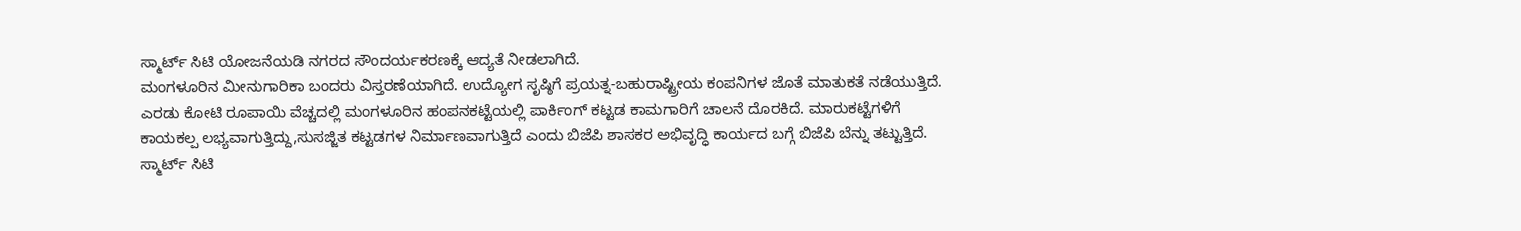ಸ್ಮಾರ್ಟ್ ಸಿಟಿ ಯೋಜನೆಯಡಿ ನಗರದ ಸೌಂದರ್ಯಕರಣಕ್ಕೆ ಆದ್ಯತೆ ನೀಡಲಾಗಿದೆ.
ಮಂಗಳೂರಿನ ಮೀನುಗಾರಿಕಾ ಬಂದರು ವಿಸ್ತರಣೆಯಾಗಿದೆ. ಉದ್ಯೋಗ ಸೃಷ್ಠಿಗೆ ಪ್ರಯತ್ನ-ಬಹುರಾಷ್ಟ್ರೀಯ ಕಂಪನಿಗಳ ಜೊತೆ ಮಾತುಕತೆ ನಡೆಯುತ್ತಿದೆ. ಎರಡು ಕೋಟಿ ರೂಪಾಯಿ ವೆಚ್ಚದಲ್ಲಿ ಮಂಗಳೂರಿನ ಹಂಪನಕಟ್ಟೆಯಲ್ಲಿ ಪಾರ್ಕಿಂಗ್ ಕಟ್ಟಡ ಕಾಮಗಾರಿಗೆ ಚಾಲನೆ ದೊರಕಿದೆ. ಮಾರುಕಟ್ಟೆಗಳಿಗೆ ಕಾಯಕಲ್ಪ ಲಭ್ಯವಾಗುತ್ತಿದ್ದು,ಸುಸಜ್ಜಿತ ಕಟ್ಟಡಗಳ ನಿರ್ಮಾಣವಾಗುತ್ತಿದೆ ಎಂದು ಬಿಜೆಪಿ ಶಾಸಕರ ಅಭಿವೃದ್ಧಿ ಕಾರ್ಯದ ಬಗ್ಗೆ ಬಿಜೆಪಿ ಬೆನ್ನು ತಟ್ಟುತ್ತಿದೆ.
ಸ್ಮಾರ್ಟ್ ಸಿಟಿ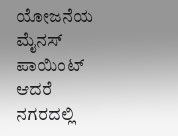ಯೋಜನೆಯ ಮೈನಸ್ ಪಾಯಿಂಟ್
ಆದರೆ ನಗರದಲ್ಲಿ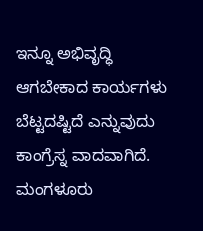ಇನ್ನೂ ಅಭಿವೃದ್ಧಿ ಆಗಬೇಕಾದ ಕಾರ್ಯಗಳು ಬೆಟ್ಟದಷ್ಟಿದೆ ಎನ್ನುವುದು ಕಾಂಗ್ರೆಸ್ನ ವಾದವಾಗಿದೆ. ಮಂಗಳೂರು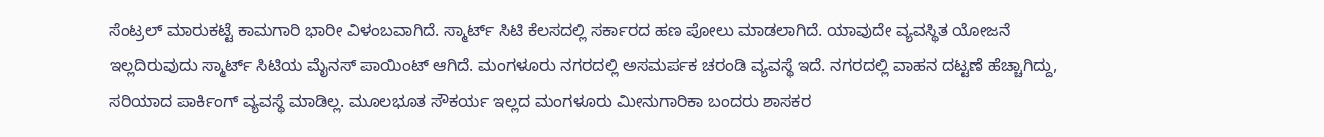ಸೆಂಟ್ರಲ್ ಮಾರುಕಟ್ಟೆ ಕಾಮಗಾರಿ ಭಾರೀ ವಿಳಂಬವಾಗಿದೆ. ಸ್ಮಾರ್ಟ್ ಸಿಟಿ ಕೆಲಸದಲ್ಲಿ ಸರ್ಕಾರದ ಹಣ ಪೋಲು ಮಾಡಲಾಗಿದೆ. ಯಾವುದೇ ವ್ಯವಸ್ಥಿತ ಯೋಜನೆ ಇಲ್ಲದಿರುವುದು ಸ್ಮಾರ್ಟ್ ಸಿಟಿಯ ಮೈನಸ್ ಪಾಯಿಂಟ್ ಆಗಿದೆ. ಮಂಗಳೂರು ನಗರದಲ್ಲಿ ಅಸಮರ್ಪಕ ಚರಂಡಿ ವ್ಯವಸ್ಥೆ ಇದೆ. ನಗರದಲ್ಲಿ ವಾಹನ ದಟ್ಟಣೆ ಹೆಚ್ಚಾಗಿದ್ದು, ಸರಿಯಾದ ಪಾರ್ಕಿಂಗ್ ವ್ಯವಸ್ಥೆ ಮಾಡಿಲ್ಲ. ಮೂಲಭೂತ ಸೌಕರ್ಯ ಇಲ್ಲದ ಮಂಗಳೂರು ಮೀನುಗಾರಿಕಾ ಬಂದರು ಶಾಸಕರ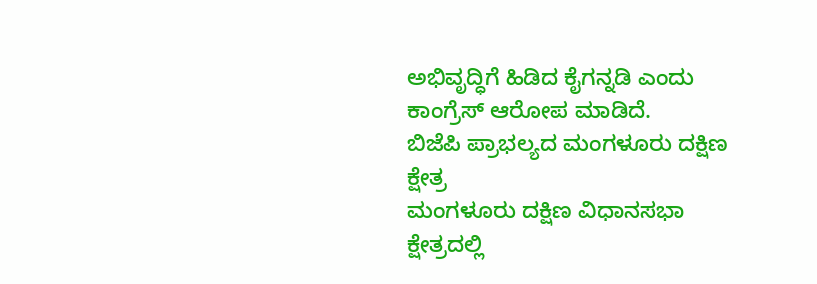ಅಭಿವೃದ್ಧಿಗೆ ಹಿಡಿದ ಕೈಗನ್ನಡಿ ಎಂದು ಕಾಂಗ್ರೆಸ್ ಆರೋಪ ಮಾಡಿದೆ.
ಬಿಜೆಪಿ ಪ್ರಾಭಲ್ಯದ ಮಂಗಳೂರು ದಕ್ಷಿಣ ಕ್ಷೇತ್ರ
ಮಂಗಳೂರು ದಕ್ಷಿಣ ವಿಧಾನಸಭಾ ಕ್ಷೇತ್ರದಲ್ಲಿ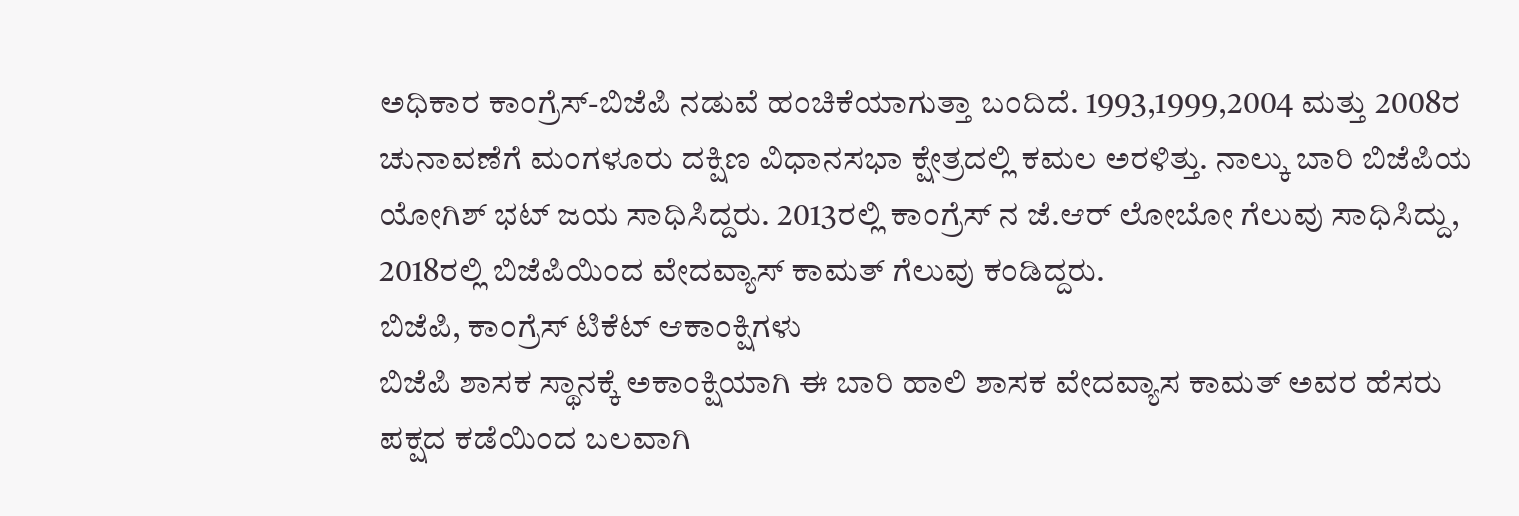ಅಧಿಕಾರ ಕಾಂಗ್ರೆಸ್-ಬಿಜೆಪಿ ನಡುವೆ ಹಂಚಿಕೆಯಾಗುತ್ತಾ ಬಂದಿದೆ. 1993,1999,2004 ಮತ್ತು 2008ರ ಚುನಾವಣೆಗೆ ಮಂಗಳೂರು ದಕ್ಷಿಣ ವಿಧಾನಸಭಾ ಕ್ಷೇತ್ರದಲ್ಲಿ ಕಮಲ ಅರಳಿತ್ತು. ನಾಲ್ಕು ಬಾರಿ ಬಿಜೆಪಿಯ ಯೋಗಿಶ್ ಭಟ್ ಜಯ ಸಾಧಿಸಿದ್ದರು. 2013ರಲ್ಲಿ ಕಾಂಗ್ರೆಸ್ ನ ಜೆ.ಆರ್ ಲೋಬೋ ಗೆಲುವು ಸಾಧಿಸಿದ್ದು, 2018ರಲ್ಲಿ ಬಿಜೆಪಿಯಿಂದ ವೇದವ್ಯಾಸ್ ಕಾಮತ್ ಗೆಲುವು ಕಂಡಿದ್ದರು.
ಬಿಜೆಪಿ, ಕಾಂಗ್ರೆಸ್ ಟಿಕೆಟ್ ಆಕಾಂಕ್ಷಿಗಳು
ಬಿಜೆಪಿ ಶಾಸಕ ಸ್ಥಾನಕ್ಕೆ ಅಕಾಂಕ್ಷಿಯಾಗಿ ಈ ಬಾರಿ ಹಾಲಿ ಶಾಸಕ ವೇದವ್ಯಾಸ ಕಾಮತ್ ಅವರ ಹೆಸರು ಪಕ್ಷದ ಕಡೆಯಿಂದ ಬಲವಾಗಿ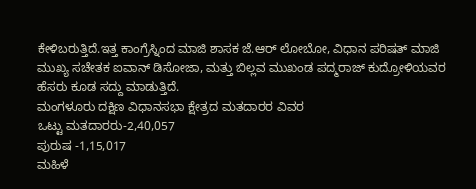ಕೇಳಿಬರುತ್ತಿದೆ.ಇತ್ತ ಕಾಂಗ್ರೆಸ್ನಿಂದ ಮಾಜಿ ಶಾಸಕ ಜೆ.ಆರ್ ಲೋಬೋ, ವಿಧಾನ ಪರಿಷತ್ ಮಾಜಿ ಮುಖ್ಯ ಸಚೇತಕ ಐವಾನ್ ಡಿಸೋಜಾ, ಮತ್ತು ಬಿಲ್ಲವ ಮುಖಂಡ ಪದ್ಮರಾಜ್ ಕುದ್ರೋಳಿಯವರ ಹೆಸರು ಕೂಡ ಸದ್ದು ಮಾಡುತ್ತಿದೆ.
ಮಂಗಳೂರು ದಕ್ಷಿಣ ವಿಧಾನಸಭಾ ಕ್ಷೇತ್ರದ ಮತದಾರರ ವಿವರ
ಒಟ್ಟು ಮತದಾರರು-2,40,057
ಪುರುಷ -1,15,017
ಮಹಿಳೆ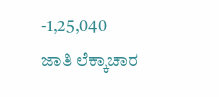-1,25,040
ಜಾತಿ ಲೆಕ್ಕಾಚಾರ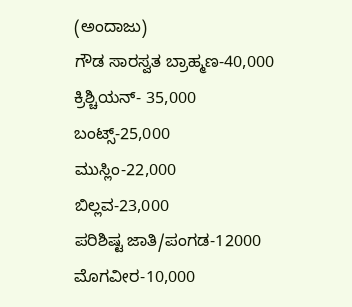(ಅಂದಾಜು)
ಗೌಡ ಸಾರಸ್ವತ ಬ್ರಾಹ್ಮಣ-40,000
ಕ್ರಿಶ್ಚಿಯನ್- 35,000
ಬಂಟ್ಸ್-25,000
ಮುಸ್ಲಿಂ-22,000
ಬಿಲ್ಲವ-23,000
ಪರಿಶಿಷ್ಟ ಜಾತಿ/ಪಂಗಡ-12000
ಮೊಗವೀರ-10,000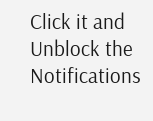Click it and Unblock the Notifications